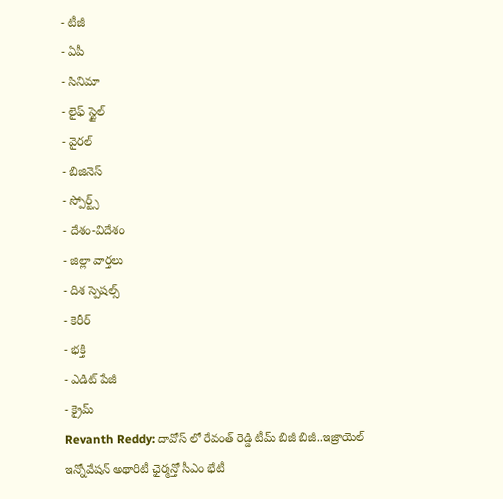- టీజీ
- ఏపీ
- సినిమా
- లైఫ్ స్టైల్
- వైరల్
- బిజినెస్
- స్పోర్ట్స్
- దేశం-విదేశం
- జిల్లా వార్తలు
- దిశ స్పెషల్స్
- కెరీర్
- భక్తి
- ఎడిట్ పేజీ
- క్రైమ్
Revanth Reddy: దావోస్ లో రేవంత్ రెడ్డి టీమ్ బిజీ బిజీ..ఇజ్రాయెల్ ఇన్నోవేషన్ అథారిటీ ఛైర్మన్తో సీఎం భేటీ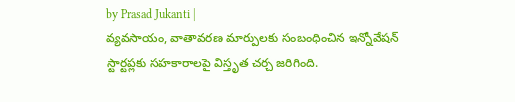by Prasad Jukanti |
వ్యవసాయం, వాతావరణ మార్పులకు సంబంధించిన ఇన్నోవేషన్ స్టార్టప్లకు సహకారాలపై విస్తృత చర్చ జరిగింది.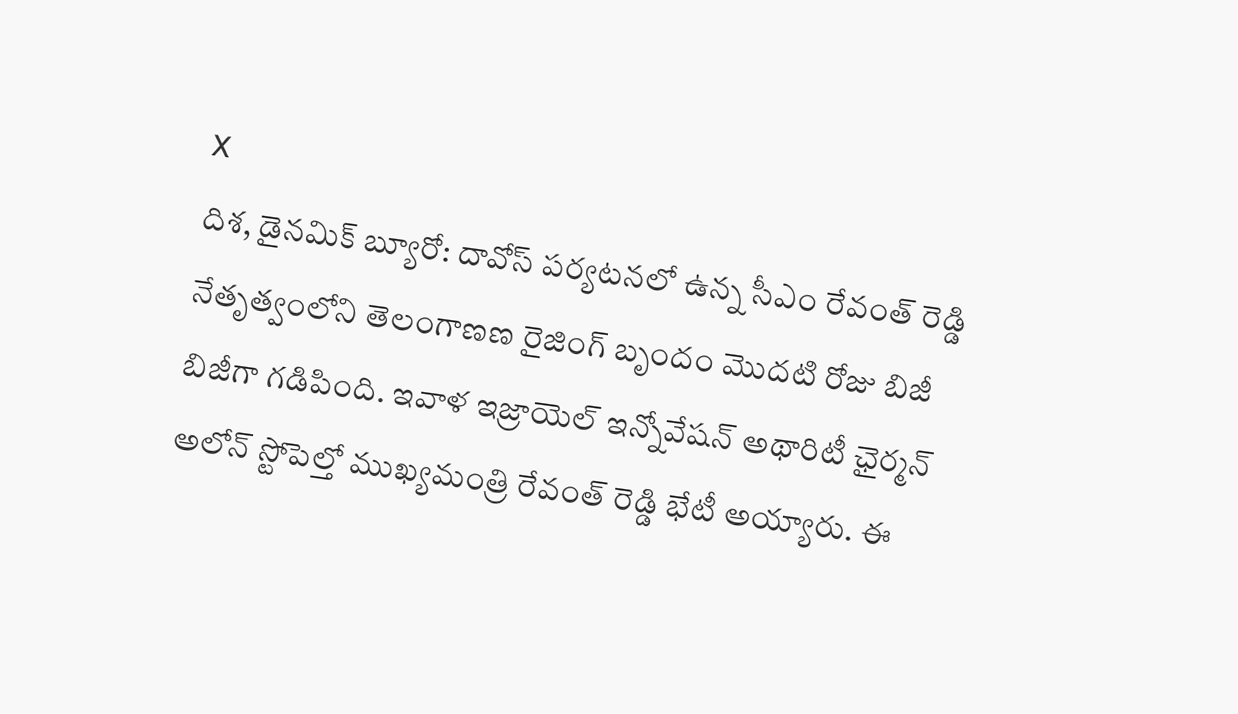X
దిశ, డైనమిక్ బ్యూరో: దావోస్ పర్యటనలో ఉన్న సీఎం రేవంత్ రెడ్డి నేతృత్వంలోని తెలంగాణణ రైజింగ్ బృందం మొదటి రోజు బిజీ బిజీగా గడిపింది. ఇవాళ ఇజ్రాయెల్ ఇన్నోవేషన్ అథారిటీ ఛైర్మన్ అలోన్ స్టోపెల్తో ముఖ్యమంత్రి రేవంత్ రెడ్డి భేటీ అయ్యారు. ఈ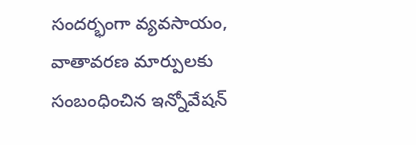సందర్భంగా వ్యవసాయం, వాతావరణ మార్పులకు సంబంధించిన ఇన్నోవేషన్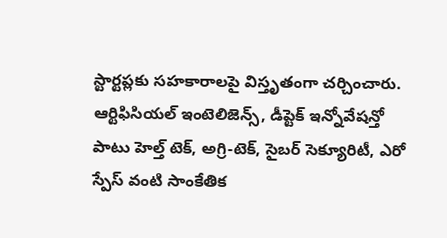స్టార్టప్లకు సహకారాలపై విస్తృతంగా చర్చించారు. ఆర్టిఫిసియల్ ఇంటెలిజెన్స్, డీప్టెక్ ఇన్నోవేషన్తో పాటు హెల్త్ టెక్, అగ్రి-టెక్, సైబర్ సెక్యూరిటీ, ఎరో స్పేస్ వంటి సాంకేతిక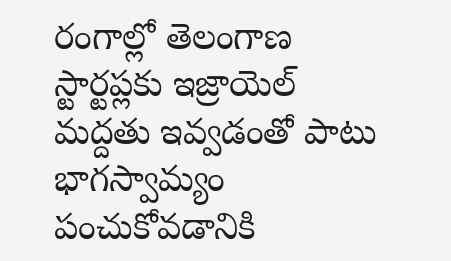రంగాల్లో తెలంగాణ స్టార్టప్లకు ఇజ్రాయెల్ మద్దతు ఇవ్వడంతో పాటు భాగస్వామ్యం పంచుకోవడానికి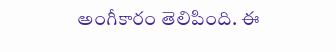అంగీకారం తెలిపింది. ఈ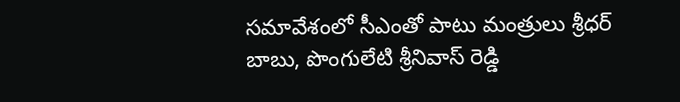సమావేశంలో సీఎంతో పాటు మంత్రులు శ్రీధర్ బాబు, పొంగులేటి శ్రీనివాస్ రెడ్డి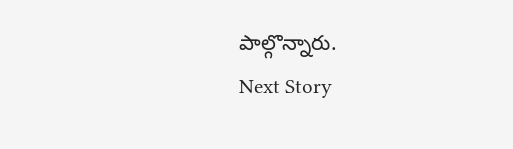పాల్గొన్నారు.
Next Story